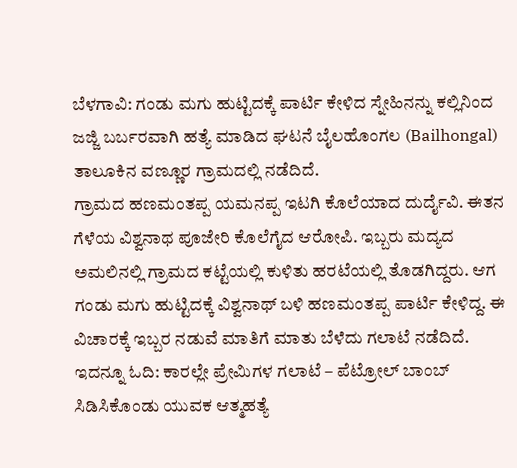ಬೆಳಗಾವಿ: ಗಂಡು ಮಗು ಹುಟ್ಟಿದಕ್ಕೆ ಪಾರ್ಟಿ ಕೇಳಿದ ಸ್ನೇಹಿನನ್ನು ಕಲ್ಲಿನಿಂದ ಜಜ್ಜಿ ಬರ್ಬರವಾಗಿ ಹತ್ಯೆ ಮಾಡಿದ ಘಟನೆ ಬೈಲಹೊಂಗಲ (Bailhongal) ತಾಲೂಕಿನ ವಣ್ಣೂರ ಗ್ರಾಮದಲ್ಲಿ ನಡೆದಿದೆ.
ಗ್ರಾಮದ ಹಣಮಂತಪ್ಪ ಯಮನಪ್ಪ ಇಟಗಿ ಕೊಲೆಯಾದ ದುರ್ದೈವಿ. ಈತನ ಗೆಳೆಯ ವಿಶ್ವನಾಥ ಪೂಜೇರಿ ಕೊಲೆಗೈದ ಆರೋಪಿ. ಇಬ್ಬರು ಮದ್ಯದ ಅಮಲಿನಲ್ಲಿ ಗ್ರಾಮದ ಕಟ್ಟೆಯಲ್ಲಿ ಕುಳಿತು ಹರಟೆಯಲ್ಲಿ ತೊಡಗಿದ್ದರು. ಆಗ ಗಂಡು ಮಗು ಹುಟ್ಟಿದಕ್ಕೆ ವಿಶ್ವನಾಥ್ ಬಳಿ ಹಣಮಂತಪ್ಪ ಪಾರ್ಟಿ ಕೇಳಿದ್ದ. ಈ ವಿಚಾರಕ್ಕೆ ಇಬ್ಬರ ನಡುವೆ ಮಾತಿಗೆ ಮಾತು ಬೆಳೆದು ಗಲಾಟೆ ನಡೆದಿದೆ. ಇದನ್ನೂ ಓದಿ: ಕಾರಲ್ಲೇ ಪ್ರೇಮಿಗಳ ಗಲಾಟೆ – ಪೆಟ್ರೋಲ್ ಬಾಂಬ್ ಸಿಡಿಸಿಕೊಂಡು ಯುವಕ ಆತ್ಮಹತ್ಯೆ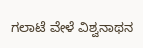ಗಲಾಟೆ ವೇಳೆ ವಿಶ್ವನಾಥನ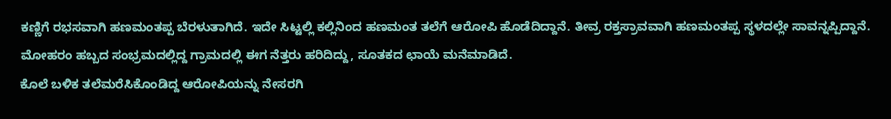ಕಣ್ಣಿಗೆ ರಭಸವಾಗಿ ಹಣಮಂತಪ್ಪ ಬೆರಳುತಾಗಿದೆ. ಇದೇ ಸಿಟ್ಟಲ್ಲಿ ಕಲ್ಲಿನಿಂದ ಹಣಮಂತ ತಲೆಗೆ ಆರೋಪಿ ಹೊಡೆದಿದ್ದಾನೆ. ತೀವ್ರ ರಕ್ತಸ್ರಾವವಾಗಿ ಹಣಮಂತಪ್ಪ ಸ್ಥಳದಲ್ಲೇ ಸಾವನ್ನಪ್ಪಿದ್ದಾನೆ. ಮೋಹರಂ ಹಬ್ಬದ ಸಂಭ್ರಮದಲ್ಲಿದ್ದ ಗ್ರಾಮದಲ್ಲಿ ಈಗ ನೆತ್ತರು ಹರಿದಿದ್ದು, ಸೂತಕದ ಛಾಯೆ ಮನೆಮಾಡಿದೆ.
ಕೊಲೆ ಬಳಿಕ ತಲೆಮರೆಸಿಕೊಂಡಿದ್ದ ಆರೋಪಿಯನ್ನು ನೇಸರಗಿ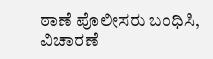ಠಾಣೆ ಪೊಲೀಸರು ಬಂಧಿಸಿ, ವಿಚಾರಣೆ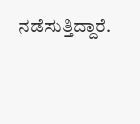ನಡೆಸುತ್ತಿದ್ದಾರೆ.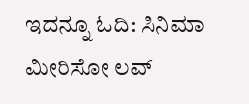ಇದನ್ನೂ ಓದಿ: ಸಿನಿಮಾ ಮೀರಿಸೋ ಲವ್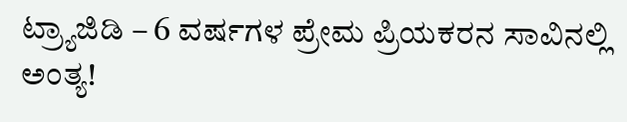ಟ್ರ್ಯಾಜಿಡಿ – 6 ವರ್ಷಗಳ ಪ್ರೇಮ ಪ್ರಿಯಕರನ ಸಾವಿನಲ್ಲಿ ಅಂತ್ಯ!